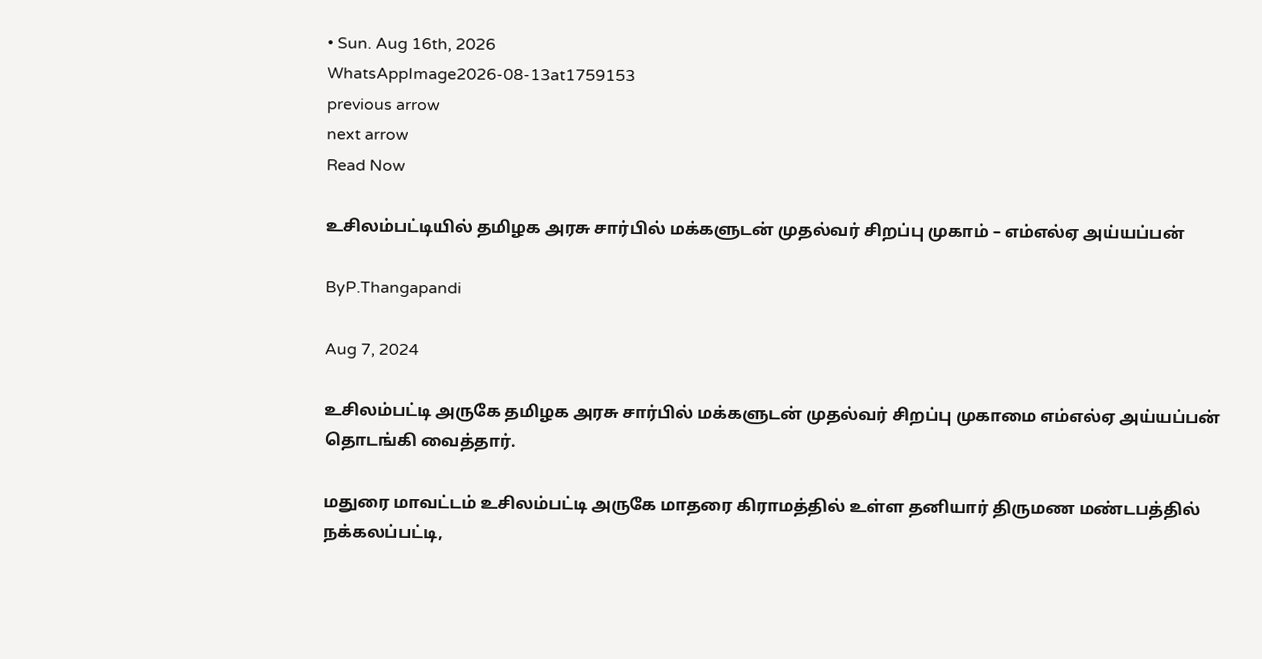• Sun. Aug 16th, 2026
WhatsAppImage2026-08-13at1759153
previous arrow
next arrow
Read Now

உசிலம்பட்டியில் தமிழக அரசு சார்பில் மக்களுடன் முதல்வர் சிறப்பு முகாம் – எம்எல்ஏ அய்யப்பன்

ByP.Thangapandi

Aug 7, 2024

உசிலம்பட்டி அருகே தமிழக அரசு சார்பில் மக்களுடன் முதல்வர் சிறப்பு முகாமை எம்எல்ஏ அய்யப்பன் தொடங்கி வைத்தார்.

மதுரை மாவட்டம் உசிலம்பட்டி அருகே மாதரை கிராமத்தில் உள்ள தனியார் திருமண மண்டபத்தில் நக்கலப்பட்டி,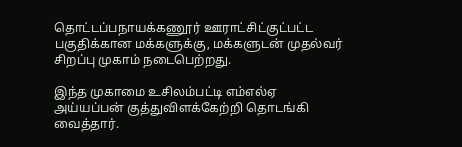தொட்டப்பநாயக்கணூர் ஊராட்சிட்குட்பட்ட பகுதிக்கான மக்களுக்கு, மக்களுடன் முதல்வர் சிறப்பு முகாம் நடைபெற்றது.

இந்த முகாமை உசிலம்பட்டி எம்எல்ஏ அய்யப்பன் குத்துவிளக்கேற்றி தொடங்கி வைத்தார்.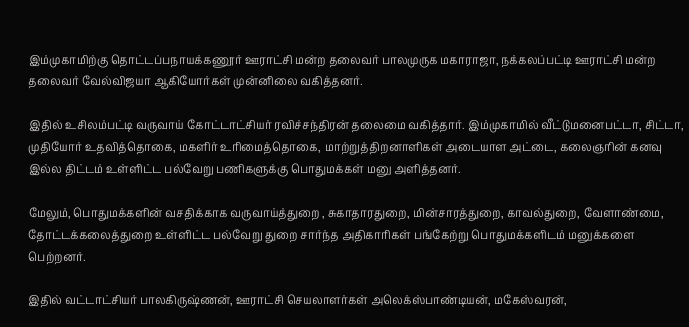இம்முகாமிற்கு தொட்டப்பநாயக்கணூர் ஊராட்சி மன்ற தலைவர் பாலமுருக மகாராஜா, நக்கலப்பட்டி ஊராட்சி மன்ற தலைவர் வேல்விஜயா ஆகியோர்கள் முன்னிலை வகித்தனர்.

இதில் உசிலம்பட்டி வருவாய் கோட்டாட்சியர் ரவிச்சந்திரன் தலைமை வகித்தார். இம்முகாமில் வீட்டுமனைபட்டா, சிட்டா, முதியோர் உதவித்தொகை, மகளிர் உரிமைத்தொகை, மாற்றுத்திறனாளிகள் அடையாள அட்டை, கலைஞரின் கனவு இல்ல திட்டம் உள்ளிட்ட பல்வேறு பணிகளுக்கு பொதுமக்கள் மனு அளித்தனர்.

மேலும், பொதுமக்களின் வசதிக்காக வருவாய்த்துறை , சுகாதாரதுறை, மின்சாரத்துறை, காவல்துறை, வேளாண்மை, தோட்டக்கலைத்துறை உள்ளிட்ட பல்வேறு துறை சார்ந்த அதிகாரிகள் பங்கேற்று பொதுமக்களிடம் மனுக்களை பெற்றனர்.

இதில் வட்டாட்சியர் பாலகிருஷ்ணன், ஊராட்சி செயலாளர்கள் அலெக்ஸ்பாண்டியன், மகேஸ்வரன்,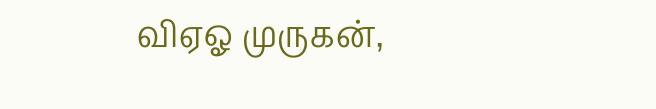விஏஓ முருகன்,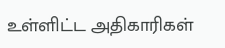உள்ளிட்ட அதிகாரிகள்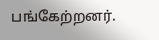பங்கேற்றனர்.